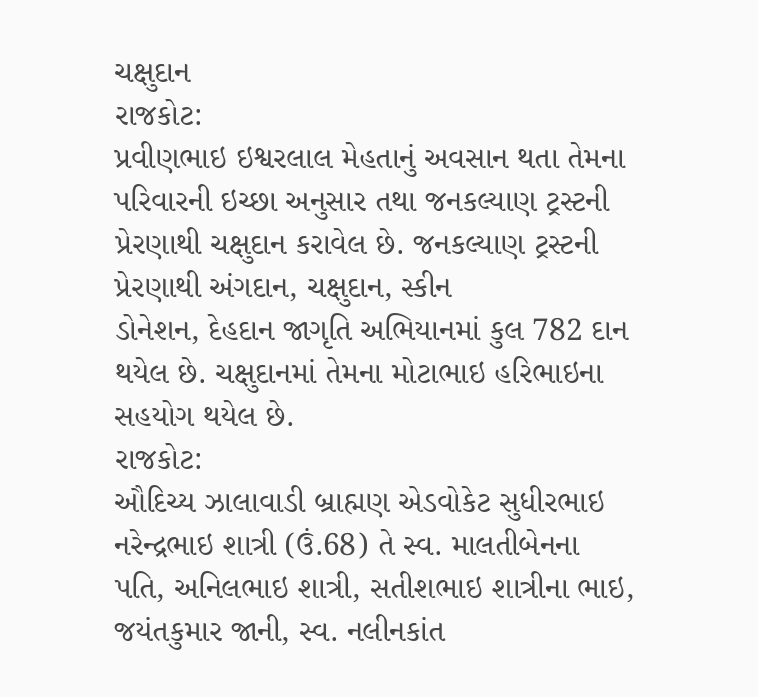ચક્ષુદાન
રાજકોટ:
પ્રવીણભાઇ ઇશ્વરલાલ મેહતાનું અવસાન થતા તેમના પરિવારની ઇચ્છા અનુસાર તથા જનકલ્યાણ ટ્રસ્ટની
પ્રેરણાથી ચક્ષુદાન કરાવેલ છે. જનકલ્યાણ ટ્રસ્ટની પ્રેરણાથી અંગદાન, ચક્ષુદાન, સ્કીન
ડોનેશન, દેહદાન જાગૃતિ અભિયાનમાં કુલ 782 દાન થયેલ છે. ચક્ષુદાનમાં તેમના મોટાભાઇ હરિભાઇના
સહયોગ થયેલ છે.
રાજકોટ:
ઔદિચ્ય ઝાલાવાડી બ્રાહ્મણ એડવોકેટ સુધીરભાઇ નરેન્દ્રભાઇ શાત્રી (ઉં.68) તે સ્વ. માલતીબેનના
પતિ, અનિલભાઇ શાત્રી, સતીશભાઇ શાત્રીના ભાઇ, જયંતકુમાર જાની, સ્વ. નલીનકાંત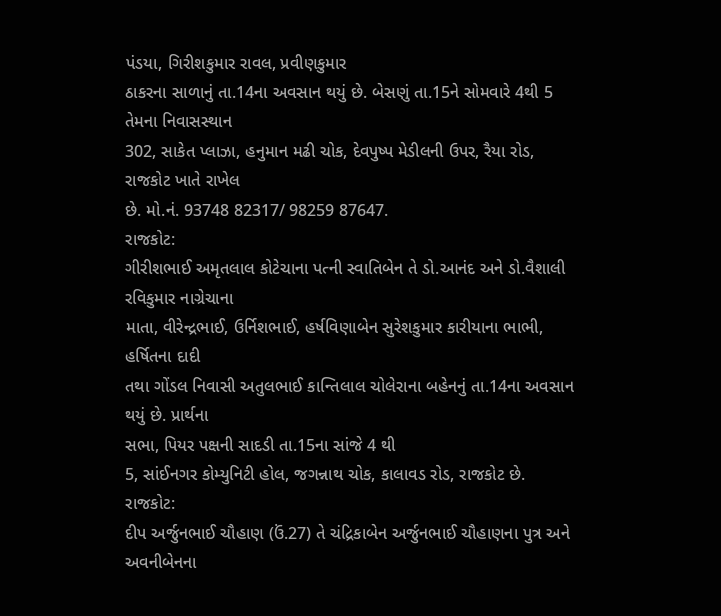પંડયા, ગિરીશકુમાર રાવલ, પ્રવીણકુમાર
ઠાકરના સાળાનું તા.14ના અવસાન થયું છે. બેસણું તા.15ને સોમવારે 4થી 5 તેમના નિવાસસ્થાન
302, સાકેત પ્લાઝા, હનુમાન મઢી ચોક, દેવપુષ્પ મેડીલની ઉપર, રૈયા રોડ, રાજકોટ ખાતે રાખેલ
છે. મો.નં. 93748 82317/ 98259 87647.
રાજકોટ:
ગીરીશભાઈ અમૃતલાલ કોટેચાના પત્ની સ્વાતિબેન તે ડો.આનંદ અને ડો.વૈશાલી રવિકુમાર નાગ્રેચાના
માતા, વીરેન્દ્રભાઈ, ઉર્નિશભાઈ, હર્ષવિણાબેન સુરેશકુમાર કારીયાના ભાભી, હર્ષિતના દાદી
તથા ગોંડલ નિવાસી અતુલભાઈ કાન્તિલાલ ચોલેરાના બહેનનું તા.14ના અવસાન થયું છે. પ્રાર્થના
સભા, પિયર પક્ષની સાદડી તા.15ના સાંજે 4 થી
5, સાંઈનગર કોમ્યુનિટી હોલ, જગન્નાથ ચોક, કાલાવડ રોડ, રાજકોટ છે.
રાજકોટ:
દીપ અર્જુનભાઈ ચૌહાણ (ઉં.27) તે ચંદ્રિકાબેન અર્જુનભાઈ ચૌહાણના પુત્ર અને અવનીબેનના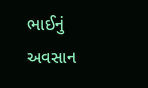ભાઈનું અવસાન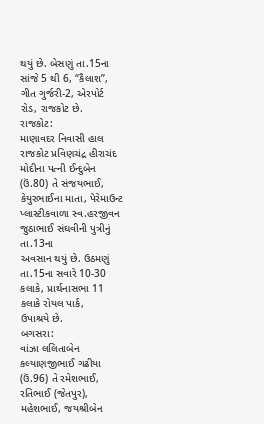થયું છે. બેસણું તા.15ના સાંજે 5 થી 6, “કૈલાશ’’, ગીત ગુર્જરી-2, એરપોર્ટ
રોડ, રાજકોટ છે.
રાજકોટ:
માણાવદર નિવાસી હાલ રાજકોટ પ્રવિણચંદ્ર હીરાચંદ મોદીના પત્ની ઈન્દુબેન (ઉં.80) તે સંજયભાઈ,
કેયુરભાઈના માતા, પેરેમાઉન્ટ પ્લાસ્ટીકવાળા સ્વ.હરજીવન જુઠાભાઈ સંઘવીની પુત્રીનું તા.13ના
અવસાન થયું છે. ઉઠમણું તા.15ના સવારે 10-30 કલાકે, પ્રાર્થનાસભા 11 કલાકે રોયલ પાર્ક,
ઉપાશ્રયે છે.
બગસરા:
વાંઝા લલિતાબેન કલ્યાણજીભાઈ ગઢીયા (ઉં.96) તે રમેશભાઈ, રતિભાઈ (જેતપુર), મહેશભાઈ, જયશ્રીબેન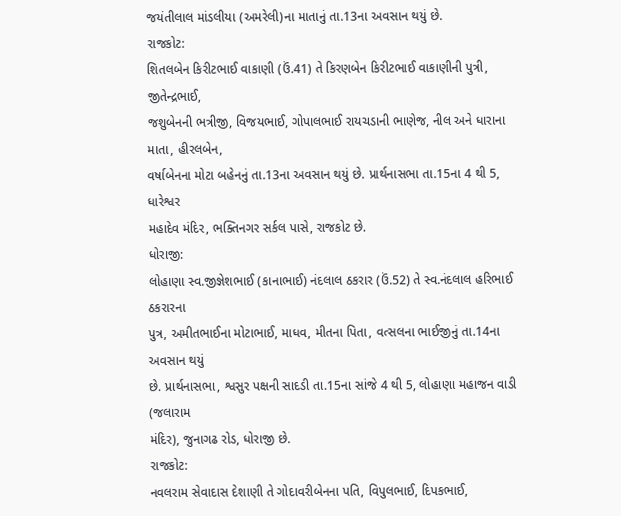જયંતીલાલ માંડલીયા (અમરેલી)ના માતાનું તા.13ના અવસાન થયું છે.
રાજકોટ:
શિતલબેન કિરીટભાઈ વાકાણી (ઉં.41) તે કિરણબેન કિરીટભાઈ વાકાણીની પુત્રી, જીતેન્દ્રભાઈ,
જશુબેનની ભત્રીજી, વિજયભાઈ, ગોપાલભાઈ રાયચડાની ભાણેજ, નીલ અને ધારાના માતા, હીરલબેન,
વર્ષાબેનના મોટા બહેનનું તા.13ના અવસાન થયું છે. પ્રાર્થનાસભા તા.15ના 4 થી 5, ધારેશ્વર
મહાદેવ મંદિર, ભક્તિનગર સર્કલ પાસે, રાજકોટ છે.
ધોરાજી:
લોહાણા સ્વ.જીજ્ઞેશભાઈ (કાનાભાઈ) નંદલાલ ઠકરાર (ઉં.52) તે સ્વ.નંદલાલ હરિભાઈ ઠકરારના
પુત્ર, અમીતભાઈના મોટાભાઈ, માધવ, મીતના પિતા, વત્સલના ભાઈજીનું તા.14ના અવસાન થયું
છે. પ્રાર્થનાસભા, શ્વસુર પક્ષની સાદડી તા.15ના સાંજે 4 થી 5, લોહાણા મહાજન વાડી (જલારામ
મંદિર), જુનાગઢ રોડ, ધોરાજી છે.
રાજકોટ:
નવલરામ સેવાદાસ દેશાણી તે ગોદાવરીબેનના પતિ, વિપુલભાઈ, દિપકભાઈ,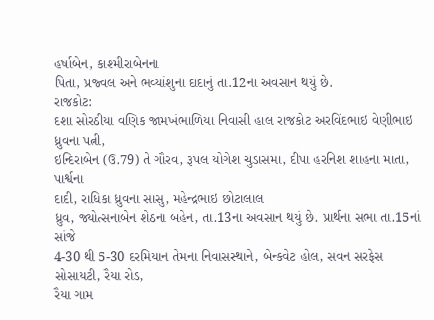હર્ષાબેન, કાશ્મીરાબેનના
પિતા, પ્રજ્વલ અને ભવ્યાંશુના દાદાનું તા.12ના અવસાન થયું છે.
રાજકોટ:
દશા સોરઠીયા વણિક જામખંભાળિયા નિવાસી હાલ રાજકોટ અરવિંદભાઇ વેણીભાઇ ધ્રુવના પત્ની,
ઇન્દિરાબેન (ઉ.79) તે ગૌરવ, રૂપલ યોગેશ ચુડાસમા, દીપા હરનિશ શાહના માતા, પાર્શ્વના
દાદી, રાધિકા ધ્રુવના સાસુ, મહેન્દ્રભાઇ છોટાલાલ
ધ્રુવ, જ્યોત્સનાબેન શેઠના બહેન, તા.13ના અવસાન થયું છે. પ્રાર્થના સભા તા.15નાં સાંજે
4-30 થી 5-30 દરમિયાન તેમના નિવાસસ્થાને, બેન્કવેટ હોલ, સવન સરફેસ સોસાયટી, રૈયા રોડ,
રૈયા ગામ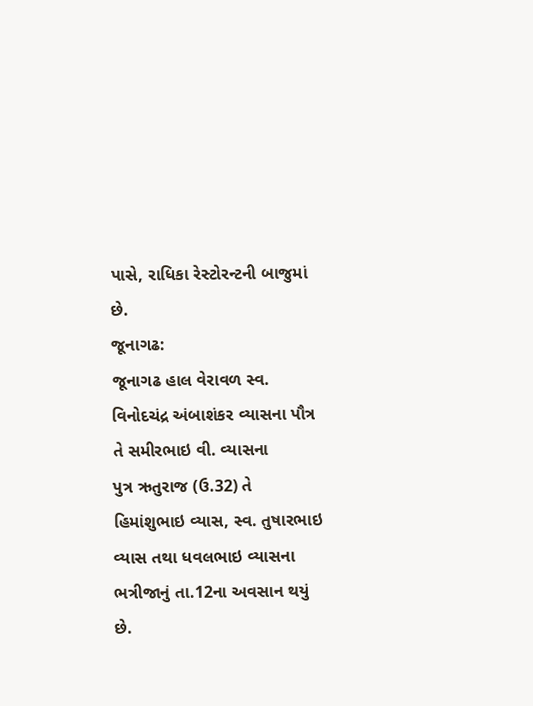પાસે, રાધિકા રેસ્ટોરન્ટની બાજુમાં છે.
જૂનાગઢ:
જૂનાગઢ હાલ વેરાવળ સ્વ. વિનોદચંદ્ર અંબાશંકર વ્યાસના પૌત્ર તે સમીરભાઇ વી. વ્યાસના
પુત્ર ઋતુરાજ (ઉ.32) તે હિમાંશુભાઇ વ્યાસ, સ્વ. તુષારભાઇ વ્યાસ તથા ધવલભાઇ વ્યાસના
ભત્રીજાનું તા.12ના અવસાન થયું છે.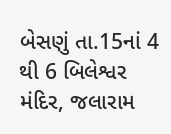બેસણું તા.15નાં 4 થી 6 બિલેશ્વર મંદિર, જલારામ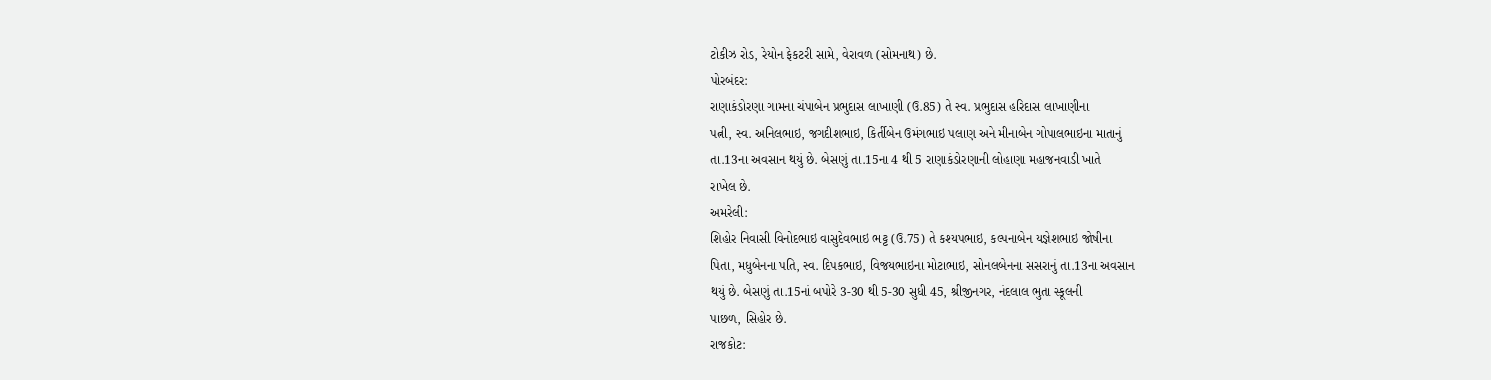ટોકીઝ રોડ, રેયોન ફેકટરી સામે, વેરાવળ (સોમનાથ) છે.
પોરબંદર:
રાણાકંડોરણા ગામના ચંપાબેન પ્રભુદાસ લાખાણી (ઉ.85) તે સ્વ. પ્રભુદાસ હરિદાસ લાખાણીના
પત્ની, સ્વ. અનિલભાઇ, જગદીશભાઇ, કિર્તીબેન ઉમંગભાઇ પલાણ અને મીનાબેન ગોપાલભાઇના માતાનું
તા.13ના અવસાન થયું છે. બેસણું તા.15ના 4 થી 5 રાણાકંડોરણાની લોહાણા મહાજનવાડી ખાતે
રાખેલ છે.
અમરેલી:
શિહોર નિવાસી વિનોદભાઇ વાસુદેવભાઇ ભટ્ટ (ઉ.75) તે કશ્યપભાઇ, કલ્પનાબેન યજ્ઞેશભાઇ જોષીના
પિતા, મધુબેનના પતિ, સ્વ. દિપકભાઇ, વિજયભાઇના મોટાભાઇ, સોનલબેનના સસરાનું તા.13ના અવસાન
થયું છે. બેસણું તા.15નાં બપોરે 3-30 થી 5-30 સુધી 45, શ્રીજીનગર, નંદલાલ ભુતા સ્કૂલની
પાછળ, સિહોર છે.
રાજકોટ: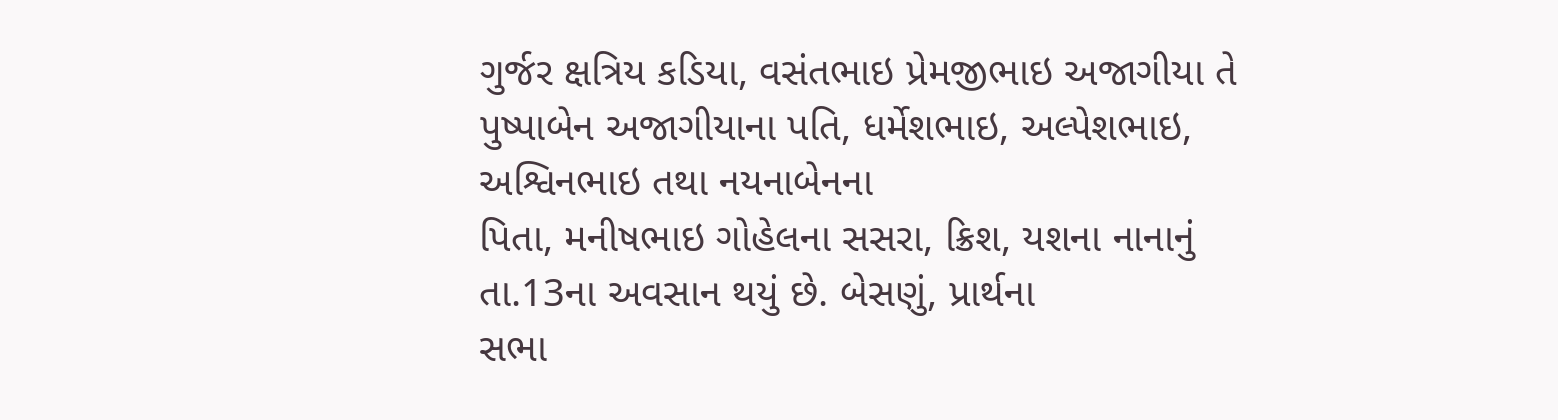ગુર્જર ક્ષત્રિય કડિયા, વસંતભાઇ પ્રેમજીભાઇ અજાગીયા તે પુષ્પાબેન અજાગીયાના પતિ, ધર્મેશભાઇ, અલ્પેશભાઇ, અશ્વિનભાઇ તથા નયનાબેનના
પિતા, મનીષભાઇ ગોહેલના સસરા, ક્રિશ, યશના નાનાનું તા.13ના અવસાન થયું છે. બેસણું, પ્રાર્થના
સભા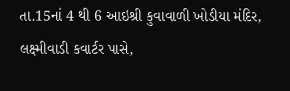તા.15નાં 4 થી 6 આઇશ્રી કુવાવાળી ખોડીયા મંદિર, લક્ષ્મીવાડી કવાર્ટર પાસે,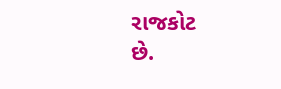રાજકોટ
છે.